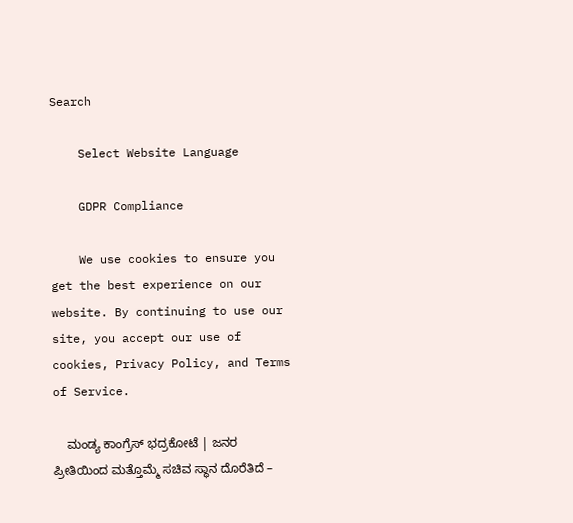Search

    Select Website Language

    GDPR Compliance

    We use cookies to ensure you get the best experience on our website. By continuing to use our site, you accept our use of cookies, Privacy Policy, and Terms of Service.

    ಮಂಡ್ಯ ಕಾಂಗ್ರೆಸ್‌ ಭದ್ರಕೋಟೆ | ಜನರ ಪ್ರೀತಿಯಿಂದ ಮತ್ತೊಮ್ಮೆ ಸಚಿವ ಸ್ಥಾನ ದೊರೆತಿದೆ –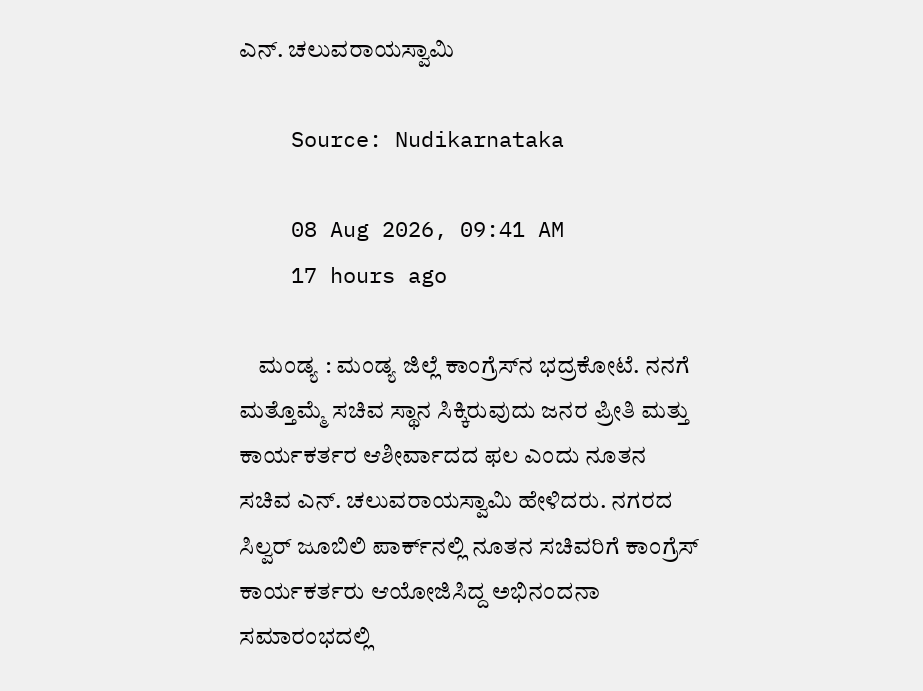ಎನ್. ಚಲುವರಾಯಸ್ವಾಮಿ

    Source: Nudikarnataka

    08 Aug 2026, 09:41 AM
    17 hours ago

    ಮಂಡ್ಯ : ಮಂಡ್ಯ ಜಿಲ್ಲೆ ಕಾಂಗ್ರೆಸ್‌ನ ಭದ್ರಕೋಟೆ. ನನಗೆ ಮತ್ತೊಮ್ಮೆ ಸಚಿವ ಸ್ಥಾನ ಸಿಕ್ಕಿರುವುದು ಜನರ ಪ್ರೀತಿ ಮತ್ತು ಕಾರ್ಯಕರ್ತರ ಆಶೀರ್ವಾದದ ಫಲ ಎಂದು ನೂತನ ಸಚಿವ ಎನ್. ಚಲುವರಾಯಸ್ವಾಮಿ ಹೇಳಿದರು. ನಗರದ ಸಿಲ್ವರ್ ಜೂಬಿಲಿ ಪಾರ್ಕ್‌ನಲ್ಲಿ ನೂತನ ಸಚಿವರಿಗೆ ಕಾಂಗ್ರೆಸ್ ಕಾರ್ಯಕರ್ತರು ಆಯೋಜಿಸಿದ್ದ ಅಭಿನಂದನಾ ಸಮಾರಂಭದಲ್ಲಿ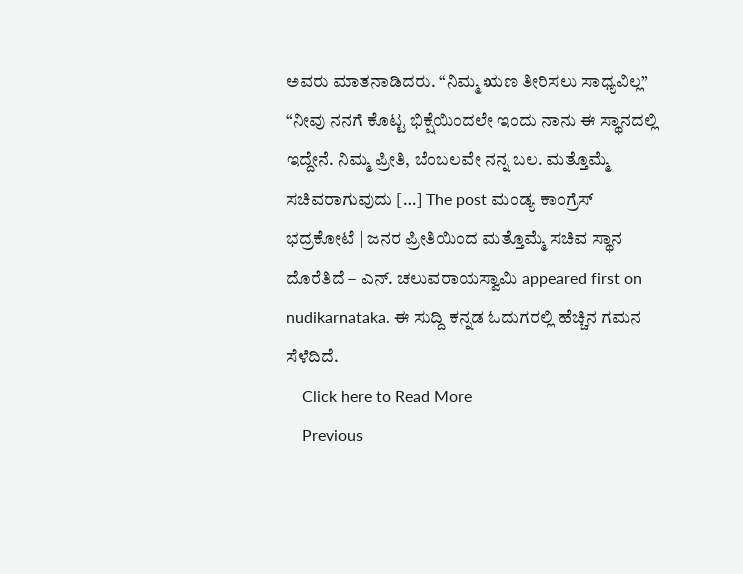ಅವರು ಮಾತನಾಡಿದರು. “ನಿಮ್ಮ ಋಣ ತೀರಿಸಲು ಸಾಧ್ಯವಿಲ್ಲ” “ನೀವು ನನಗೆ ಕೊಟ್ಟ ಭಿಕ್ಷೆಯಿಂದಲೇ ಇಂದು ನಾನು ಈ ಸ್ಥಾನದಲ್ಲಿ ಇದ್ದೇನೆ. ನಿಮ್ಮ ಪ್ರೀತಿ, ಬೆಂಬಲವೇ ನನ್ನ ಬಲ. ಮತ್ತೊಮ್ಮೆ ಸಚಿವರಾಗುವುದು […] The post ಮಂಡ್ಯ ಕಾಂಗ್ರೆಸ್‌ ಭದ್ರಕೋಟೆ | ಜನರ ಪ್ರೀತಿಯಿಂದ ಮತ್ತೊಮ್ಮೆ ಸಚಿವ ಸ್ಥಾನ ದೊರೆತಿದೆ – ಎನ್. ಚಲುವರಾಯಸ್ವಾಮಿ appeared first on nudikarnataka. ಈ ಸುದ್ದಿ ಕನ್ನಡ ಓದುಗರಲ್ಲಿ ಹೆಚ್ಚಿನ ಗಮನ ಸೆಳೆದಿದೆ.
    Click here to Read More
    Previous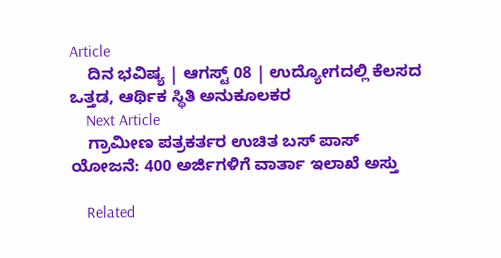Article
    ದಿನ ಭವಿಷ್ಯ | ಆಗಸ್ಟ್ 08 | ಉದ್ಯೋಗದಲ್ಲಿ ಕೆಲಸದ ಒತ್ತಡ, ಆರ್ಥಿಕ ಸ್ಥಿತಿ ಅನುಕೂಲಕರ
    Next Article
    ಗ್ರಾಮೀಣ ಪತ್ರಕರ್ತರ ಉಚಿತ ಬಸ್ ಪಾಸ್ ಯೋಜನೆ: 400 ಅರ್ಜಿಗಳಿಗೆ ವಾರ್ತಾ ಇಲಾಖೆ ಅಸ್ತು

    Related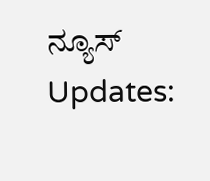ನ್ಯೂಸ್ Updates: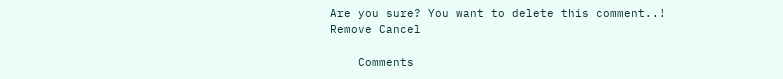Are you sure? You want to delete this comment..! Remove Cancel

    Comments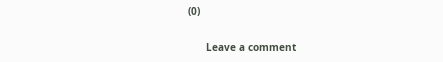(0)

      Leave a comment